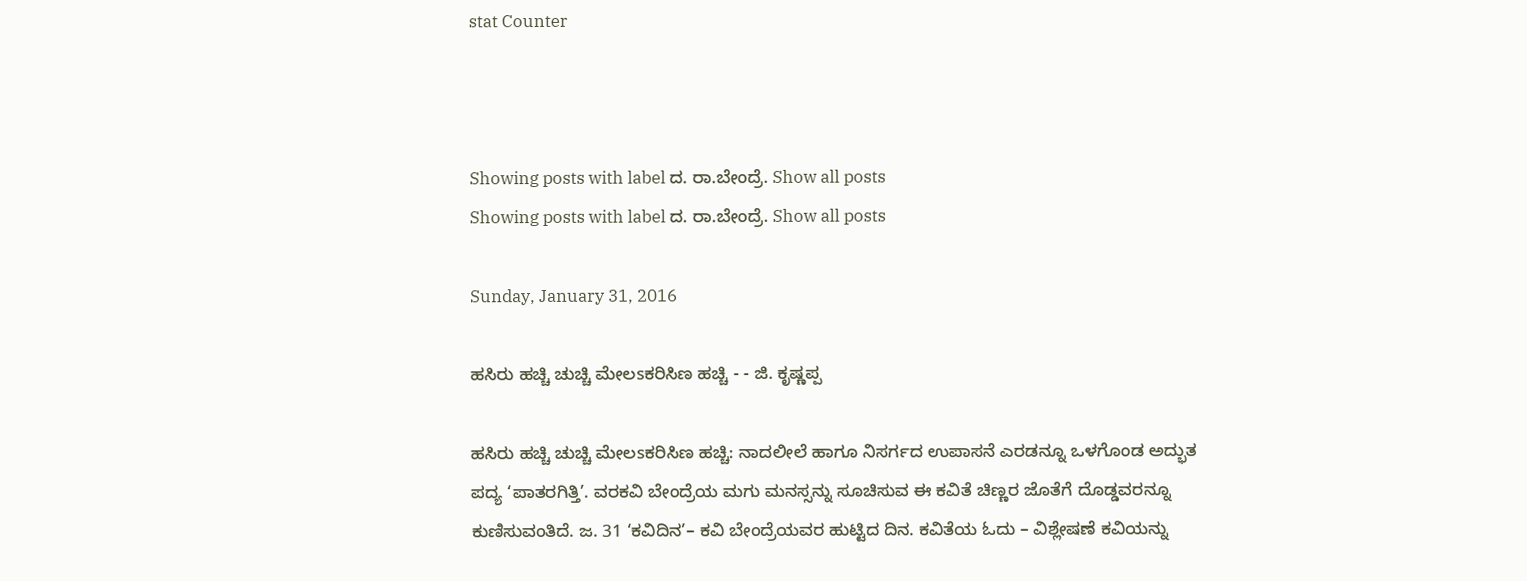stat Counter



Showing posts with label ದ. ರಾ.ಬೇಂದ್ರೆ. Show all posts
Showing posts with label ದ. ರಾ.ಬೇಂದ್ರೆ. Show all posts

Sunday, January 31, 2016

ಹಸಿರು ಹಚ್ಚಿ ಚುಚ್ಚಿ ಮೇಲsಕರಿಸಿಣ ಹಚ್ಚಿ - - ಜಿ. ಕೃಷ್ಣಪ್ಪ

ಹಸಿರು ಹಚ್ಚಿ ಚುಚ್ಚಿ ಮೇಲsಕರಿಸಿಣ ಹಚ್ಚಿ: ನಾದಲೀಲೆ ಹಾಗೂ ನಿಸರ್ಗದ ಉಪಾಸನೆ ಎರಡನ್ನೂ ಒಳಗೊಂಡ ಅದ್ಭುತ ಪದ್ಯ ‘ಪಾತರಗಿತ್ತಿ’. ವರಕವಿ ಬೇಂದ್ರೆಯ ಮಗು ಮನಸ್ಸನ್ನು ಸೂಚಿಸುವ ಈ ಕವಿತೆ ಚಿಣ್ಣರ ಜೊತೆಗೆ ದೊಡ್ಡವರನ್ನೂ ಕುಣಿಸುವಂತಿದೆ. ಜ. 31 ‘ಕವಿದಿನ’– ಕವಿ ಬೇಂದ್ರೆಯವರ ಹುಟ್ಟಿದ ದಿನ. ಕವಿತೆಯ ಓದು – ವಿಶ್ಲೇಷಣೆ ಕವಿಯನ್ನು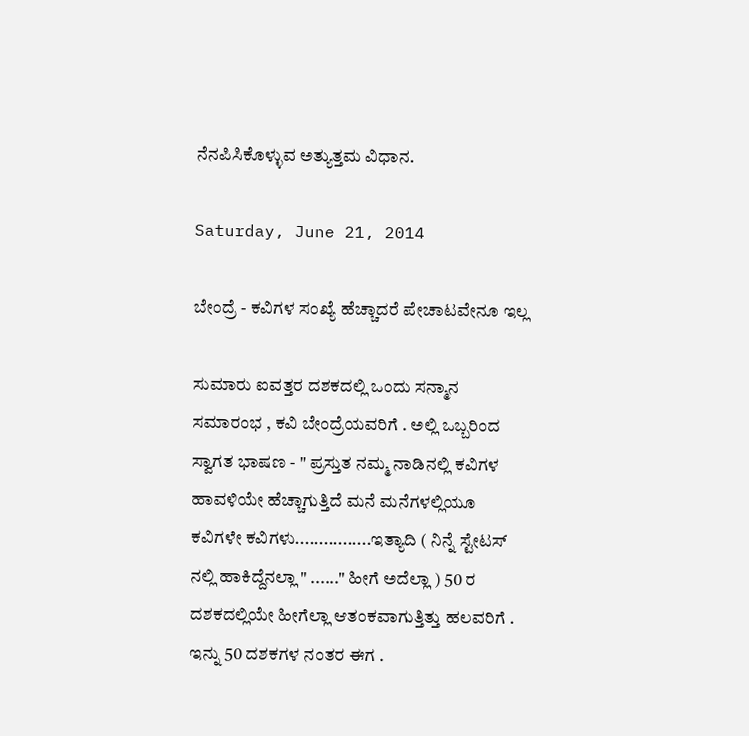ನೆನಪಿಸಿಕೊಳ್ಳುವ ಅತ್ಯುತ್ತಮ ವಿಧಾನ.

Saturday, June 21, 2014

ಬೇಂದ್ರೆ - ಕವಿಗಳ ಸಂಖ್ಯೆ ಹೆಚ್ಚಾದರೆ ಪೇಚಾಟವೇನೂ ಇಲ್ಲ

ಸುಮಾರು ಐವತ್ತರ ದಶಕದಲ್ಲಿ ಒಂದು ಸನ್ಮಾನ ಸಮಾರಂಭ , ಕವಿ ಬೇಂದ್ರೆಯವರಿಗೆ . ಅಲ್ಲಿ ಒಬ್ಬರಿಂದ ಸ್ವಾಗತ ಭಾಷಣ - " ಪ್ರಸ್ತುತ ನಮ್ಮ ನಾಡಿನಲ್ಲಿ ಕವಿಗಳ ಹಾವಳಿಯೇ ಹೆಚ್ಚಾಗುತ್ತಿದೆ ಮನೆ ಮನೆಗಳಲ್ಲಿಯೂ ಕವಿಗಳೇ ಕವಿಗಳು................ಇತ್ಯಾದಿ ( ನಿನ್ನೆ ಸ್ಟೇಟಸ್ ನಲ್ಲಿ ಹಾಕಿದ್ದೆನಲ್ಲಾ " ......" ಹೀಗೆ ಅದೆಲ್ಲಾ ) 50 ರ ದಶಕದಲ್ಲಿಯೇ ಹೀಗೆಲ್ಲಾ ಆತಂಕವಾಗುತ್ತಿತ್ತು ಹಲವರಿಗೆ . ಇನ್ನು 50 ದಶಕಗಳ ನಂತರ ಈಗ .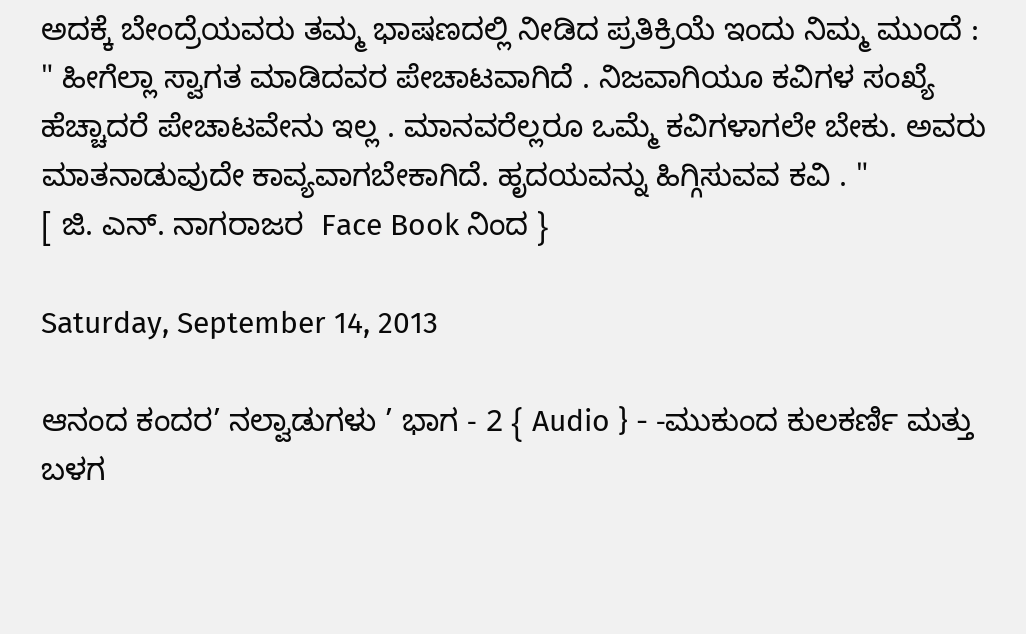ಅದಕ್ಕೆ ಬೇಂದ್ರೆಯವರು ತಮ್ಮ ಭಾಷಣದಲ್ಲಿ ನೀಡಿದ ಪ್ರತಿಕ್ರಿಯೆ ಇಂದು ನಿಮ್ಮ ಮುಂದೆ :
" ಹೀಗೆಲ್ಲಾ ಸ್ವಾಗತ ಮಾಡಿದವರ ಪೇಚಾಟವಾಗಿದೆ . ನಿಜವಾಗಿಯೂ ಕವಿಗಳ ಸಂಖ್ಯೆ ಹೆಚ್ಚಾದರೆ ಪೇಚಾಟವೇನು ಇಲ್ಲ . ಮಾನವರೆಲ್ಲರೂ ಒಮ್ಮೆ ಕವಿಗಳಾಗಲೇ ಬೇಕು. ಅವರು ಮಾತನಾಡುವುದೇ ಕಾವ್ಯವಾಗಬೇಕಾಗಿದೆ. ಹೃದಯವನ್ನು ಹಿಗ್ಗಿಸುವವ ಕವಿ . "
[ ಜಿ. ಎನ್. ನಾಗರಾಜರ  Face Book ನಿಂದ }

Saturday, September 14, 2013

ಆನಂದ ಕಂದರ’ ನಲ್ವಾಡುಗಳು ’ ಭಾಗ - 2 { Audio } - -ಮುಕುಂದ ಕುಲಕರ್ಣಿ ಮತ್ತು ಬಳಗ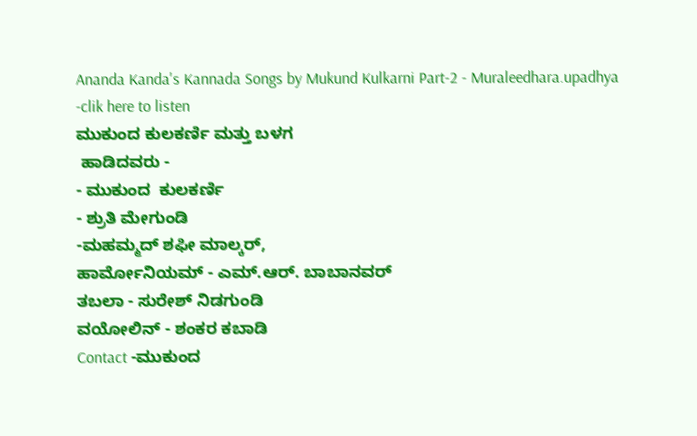Ananda Kanda's Kannada Songs by Mukund Kulkarni Part-2 - Muraleedhara.upadhya -clik here to listen
ಮುಕುಂದ ಕುಲಕರ್ಣಿ ಮತ್ತು ಬಳಗ
 ಹಾಡಿದವರು -
- ಮುಕುಂದ  ಕುಲಕರ್ಣಿ
- ಶ್ರುತಿ ಮೇಗುಂಡಿ
-ಮಹಮ್ಮದ್ ಶಫೀ ಮಾಲ್ಕರ್,
ಹಾರ್ಮೋನಿಯಮ್ - ಎಮ್.ಆರ್. ಬಾಬಾನವರ್
ತಬಲಾ - ಸುರೇಶ್ ನಿಡಗುಂಡಿ
ವಯೋಲಿನ್ - ಶಂಕರ ಕಬಾಡಿ
Contact -ಮುಕುಂದ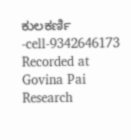ಕುಲಕರ್ಣಿ -cell-9342646173
Recorded at Govina Pai Research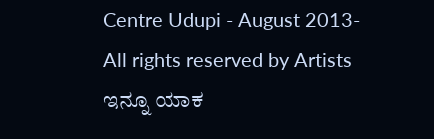Centre Udupi - August 2013-All rights reserved by Artists
ಇನ್ನೂ ಯಾಕ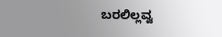ಬರಲಿಲ್ಲವ್ವ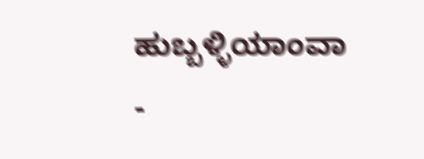ಹುಬ್ಬಳ್ಳಿಯಾಂವಾ -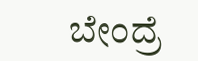ಬೇಂದ್ರೆ